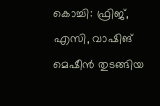കൊച്ചി: ഫ്രിജ്, എസി, വാഷിങ് മെഷീൻ തുടങ്ങിയ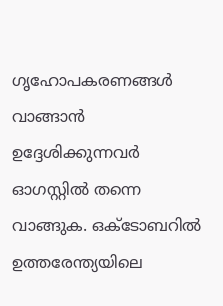ഗൃഹോപകരണങ്ങൾ വാങ്ങാൻ ഉദ്ദേശിക്കുന്നവർ ഓഗസ്റ്റിൽ തന്നെ വാങ്ങുക. ഒക്ടോബറിൽ ഉത്തരേന്ത്യയിലെ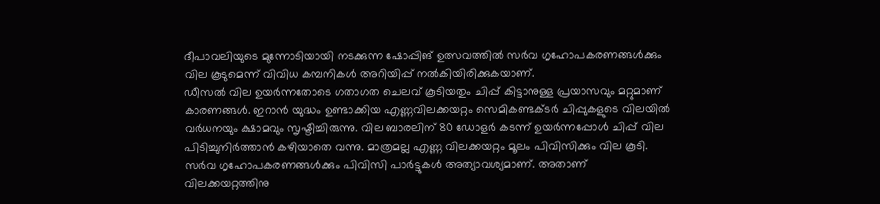ദീപാവലിയുടെ മുന്നോടിയായി നടക്കുന്ന ഷോപ്പിങ് ഉത്സവത്തിൽ സർവ ഗൃഹോപകരണങ്ങൾക്കും വില കൂടുമെന്ന് വിവിധ കമ്പനികൾ അറിയിപ്പ് നൽകിയിരിക്കുകയാണ്.
ഡീസൽ വില ഉയർന്നതോടെ ഗതാഗത ചെലവ് കൂടിയതും ചിപ്പ് കിട്ടാനുള്ള പ്രയാസവും മറ്റുമാണ് കാരണങ്ങൾ. ഇറാൻ യുദ്ധം ഉണ്ടാക്കിയ എണ്ണവിലക്കയറ്റം സെമികണ്ടക്ടർ ചിപ്പുകളുടെ വിലയിൽ വർധനയും ക്ഷാമവും സൃഷ്ടിച്ചിരുന്നു. വില ബാരലിന് 80 ഡോളർ കടന്ന് ഉയർന്നപ്പോൾ ചിപ്പ് വില പിടിച്ചുനിർത്താൻ കഴിയാതെ വന്നു. മാത്രമല്ല എണ്ണ വിലക്കയറ്റം മൂലം പിവിസിക്കും വില കൂടി. സർവ ഗൃഹോപകരണങ്ങൾക്കും പിവിസി പാർട്ടുകൾ അത്യാവശ്യമാണ്. അതാണ് വിലക്കയറ്റത്തിനു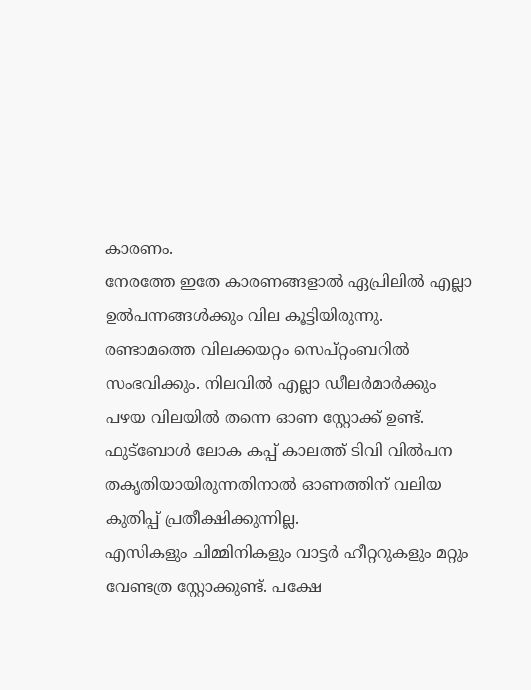കാരണം.
നേരത്തേ ഇതേ കാരണങ്ങളാൽ ഏപ്രിലിൽ എല്ലാ ഉൽപന്നങ്ങൾക്കും വില കൂട്ടിയിരുന്നു. രണ്ടാമത്തെ വിലക്കയറ്റം സെപ്റ്റംബറിൽ സംഭവിക്കും. നിലവിൽ എല്ലാ ഡീലർമാർക്കും പഴയ വിലയിൽ തന്നെ ഓണ സ്റ്റോക്ക് ഉണ്ട്. ഫുട്ബോൾ ലോക കപ്പ് കാലത്ത് ടിവി വിൽപന തകൃതിയായിരുന്നതിനാൽ ഓണത്തിന് വലിയ കുതിപ്പ് പ്രതീക്ഷിക്കുന്നില്ല.
എസികളും ചിമ്മിനികളും വാട്ടർ ഹീറ്ററുകളും മറ്റും വേണ്ടത്ര സ്റ്റോക്കുണ്ട്. പക്ഷേ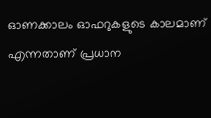ഓണക്കാലം ഓഫറുകളുടെ കാലമാണ് എന്നതാണ് പ്രധാന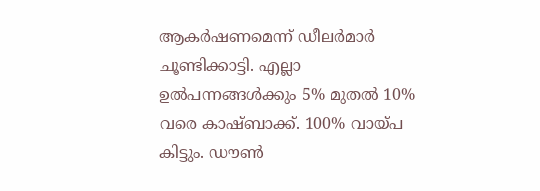ആകർഷണമെന്ന് ഡീലർമാർ ചൂണ്ടിക്കാട്ടി. എല്ലാ ഉൽപന്നങ്ങൾക്കും 5% മുതൽ 10% വരെ കാഷ്ബാക്ക്. 100% വായ്പ കിട്ടും. ഡൗൺ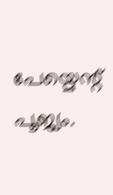പേയ്മെന്റ് പൂജ്യം.